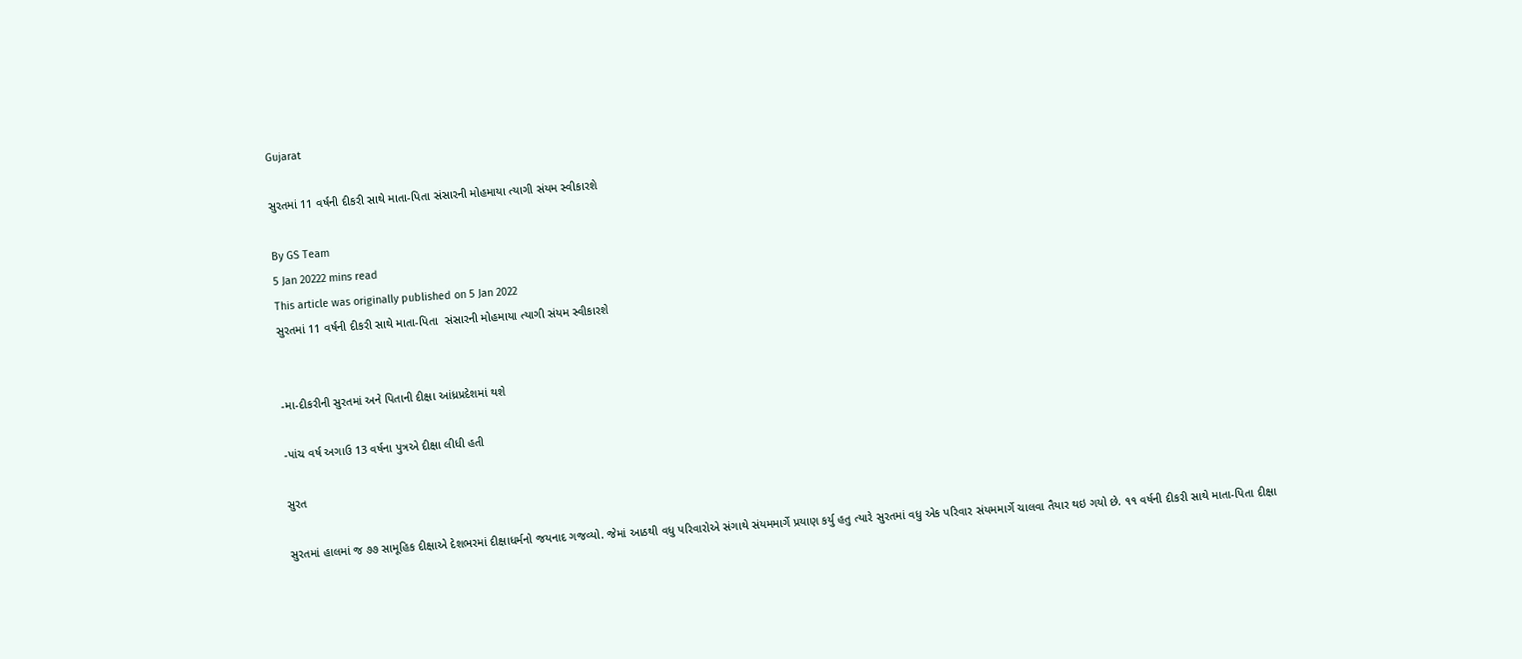Gujarat

સુરતમાં 11 વર્ષની દીકરી સાથે માતા-પિતા સંસારની મોહમાયા ત્યાગી સંયમ સ્વીકારશે

By GS Team
5 Jan 20222 mins read
This article was originally published on 5 Jan 2022
સુરતમાં 11 વર્ષની દીકરી સાથે માતા-પિતા  સંસારની મોહમાયા ત્યાગી સંયમ સ્વીકારશે


-મા-દીકરીની સુરતમાં અને પિતાની દીક્ષા આંધ્રપ્રદેશમાં થશે

-પાંચ વર્ષ અગાઉ 13 વર્ષના પુત્રએ દીક્ષા લીધી હતી

સુરત

સુરતમાં હાલમાં જ ૭૭ સામૂહિક દીક્ષાએ દેશભરમાં દીક્ષાધર્મનો જયનાદ ગજવ્યો. જેમાં આઠથી વધુ પરિવારોએ સંગાથે સંયમમાર્ગે પ્રયાણ કર્યુ હતુ ત્યારે સુરતમાં વધુ એક પરિવાર સંયમમાર્ગે ચાલવા તૈયાર થઇ ગયો છે. ૧૧ વર્ષની દીકરી સાથે માતા-પિતા દીક્ષા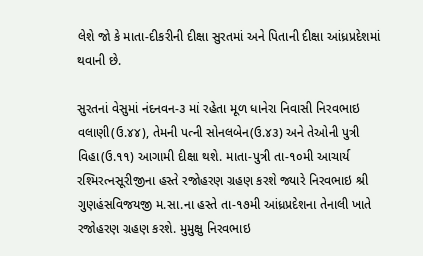લેશે જો કે માતા-દીકરીની દીક્ષા સુરતમાં અને પિતાની દીક્ષા આંધ્રપ્રદેશમાં થવાની છે.

સુરતનાં વેસુમાં નંદનવન-૩ માં રહેતા મૂળ ધાનેરા નિવાસી નિરવભાઇ વલાણી(ઉ.૪૪), તેમની પત્ની સોનલબેન(ઉ.૪૩) અને તેઓની પુત્રી વિહા(ઉ.૧૧) આગામી દીક્ષા થશે. માતા-પુત્રી તા-૧૦મી આચાર્ય રશ્મિરત્નસૂરીજીના હસ્તે રજોહરણ ગ્રહણ કરશે જ્યારે નિરવભાઇ શ્રી ગુણહંસવિજયજી મ.સા.ના હસ્તે તા-૧૭મી આંધ્રપ્રદેશના તેનાલી ખાતે રજોહરણ ગ્રહણ કરશે. મુમુક્ષુ નિરવભાઇ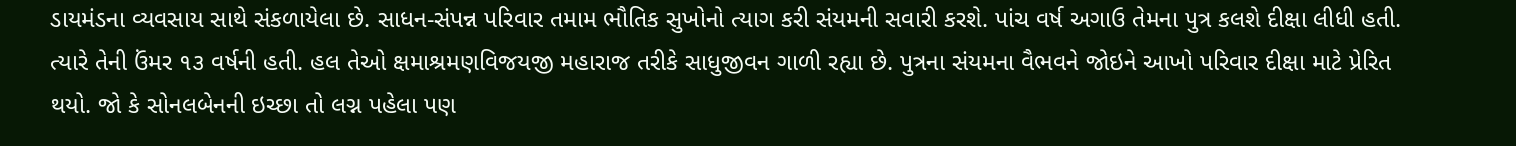ડાયમંડના વ્યવસાય સાથે સંકળાયેલા છે. સાધન-સંપન્ન પરિવાર તમામ ભૌતિક સુખોનો ત્યાગ કરી સંયમની સવારી કરશે. પાંચ વર્ષ અગાઉ તેમના પુત્ર કલશે દીક્ષા લીધી હતી. ત્યારે તેની ઉંમર ૧૩ વર્ષની હતી. હલ તેઓ ક્ષમાશ્રમણવિજયજી મહારાજ તરીકે સાધુજીવન ગાળી રહ્યા છે. પુત્રના સંયમના વૈભવને જોઇને આખો પરિવાર દીક્ષા માટે પ્રેરિત થયો. જો કે સોનલબેનની ઇચ્છા તો લગ્ન પહેલા પણ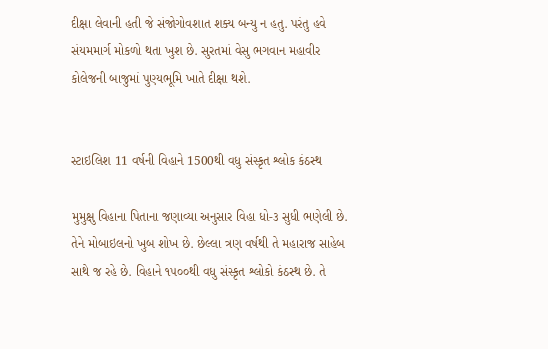દીક્ષા લેવાની હતી જે સંજોગોવશાત શક્ય બન્યુ ન હતુ. પરંતુ હવે સંયમમાર્ગ મોકળો થતા ખુશ છે. સુરતમાં વેસુ ભગવાન મહાવીર કોલેજની બાજુમાં પુણ્યભૂમિ ખાતે દીક્ષા થશે.


સ્ટાઇલિશ 11 વર્ષની વિહાને 1500થી વધુ સંસ્કૃત શ્લોક કંઠસ્થ

મુમુક્ષુ વિહાના પિતાના જણાવ્યા અનુસાર વિહા ધો-૩ સુધી ભણેલી છે. તેને મોબાઇલનો ખુબ શોખ છે. છેલ્લા ત્રણ વર્ષથી તે મહારાજ સાહેબ સાથે જ રહે છે. વિહાને ૧૫૦૦થી વધુ સંસ્કૃત શ્લોકો કંઠસ્થ છે. તે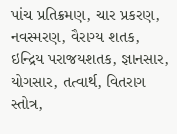પાંચ પ્રતિક્રમણ, ચાર પ્રકરણ, નવસ્મરણ, વૈરાગ્ય શતક, ઇન્દ્રિય પરાજયશતક, જ્ઞાનસાર, યોગસાર, તત્વાર્થ, વિતરાગ સ્તોત્ર,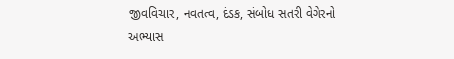જીવવિચાર, નવતત્વ, દંડક, સંબોધ સતરી વેગેરનો અભ્યાસ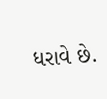ધરાવે છે.